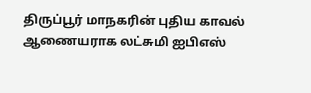திருப்பூர் மாநகரின் புதிய காவல் ஆணையராக லட்சுமி ஐபிஎஸ்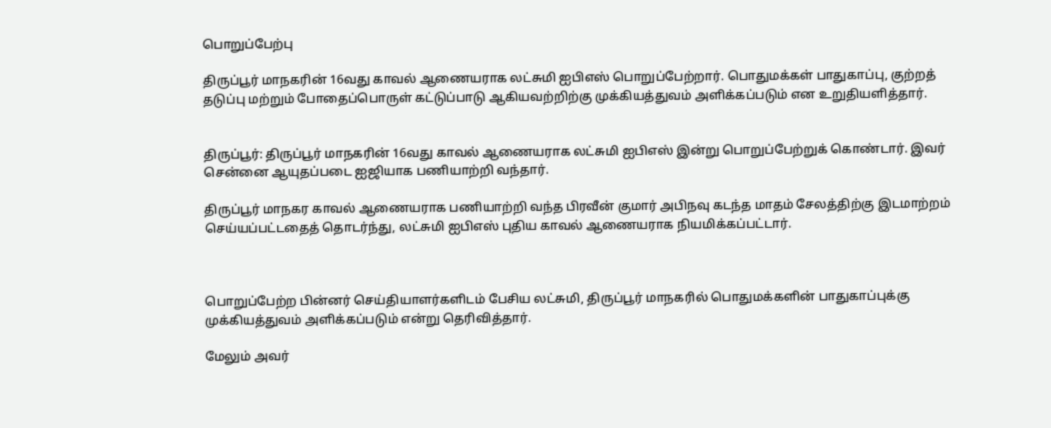பொறுப்பேற்பு

திருப்பூர் மாநகரின் 16வது காவல் ஆணையராக லட்சுமி ஐபிஎஸ் பொறுப்பேற்றார். பொதுமக்கள் பாதுகாப்பு, குற்றத் தடுப்பு மற்றும் போதைப்பொருள் கட்டுப்பாடு ஆகியவற்றிற்கு முக்கியத்துவம் அளிக்கப்படும் என உறுதியளித்தார்.


திருப்பூர்: திருப்பூர் மாநகரின் 16வது காவல் ஆணையராக லட்சுமி ஐபிஎஸ் இன்று பொறுப்பேற்றுக் கொண்டார். இவர் சென்னை ஆயுதப்படை ஐஜியாக பணியாற்றி வந்தார்.

திருப்பூர் மாநகர காவல் ஆணையராக பணியாற்றி வந்த பிரவீன் குமார் அபிநவு கடந்த மாதம் சேலத்திற்கு இடமாற்றம் செய்யப்பட்டதைத் தொடர்ந்து, லட்சுமி ஐபிஎஸ் புதிய காவல் ஆணையராக நியமிக்கப்பட்டார்.



பொறுப்பேற்ற பின்னர் செய்தியாளர்களிடம் பேசிய லட்சுமி, திருப்பூர் மாநகரில் பொதுமக்களின் பாதுகாப்புக்கு முக்கியத்துவம் அளிக்கப்படும் என்று தெரிவித்தார்.

மேலும் அவர்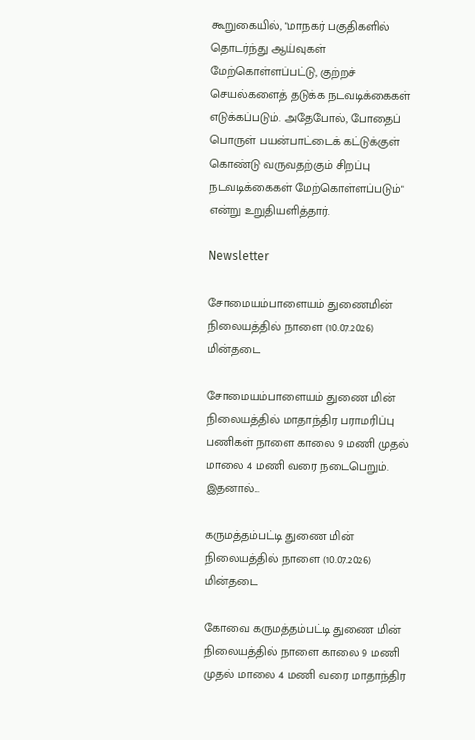கூறுகையில், "மாநகர் பகுதிகளில் தொடர்ந்து ஆய்வுகள் மேற்கொள்ளப்பட்டு, குற்றச் செயல்களைத் தடுக்க நடவடிக்கைகள் எடுக்கப்படும். அதேபோல், போதைப் பொருள் பயன்பாட்டைக் கட்டுக்குள் கொண்டு வருவதற்கும் சிறப்பு நடவடிக்கைகள் மேற்கொள்ளப்படும்" என்று உறுதியளித்தார்.

Newsletter

சோமையம்பாளையம் துணைமின் நிலையத்தில் நாளை (10.07.2026) மின்தடை

சோமையம்பாளையம் துணை மின் நிலையத்தில் மாதாந்திர பராமரிப்பு பணிகள் நாளை காலை 9 மணி முதல் மாலை 4 மணி வரை நடைபெறும். இதனால்...

கருமத்தம்பட்டி துணை மின் நிலையத்தில் நாளை (10.07.2026) மின்தடை

கோவை கருமத்தம்பட்டி துணை மின் நிலையத்தில் நாளை காலை 9 மணி முதல் மாலை 4 மணி வரை மாதாந்திர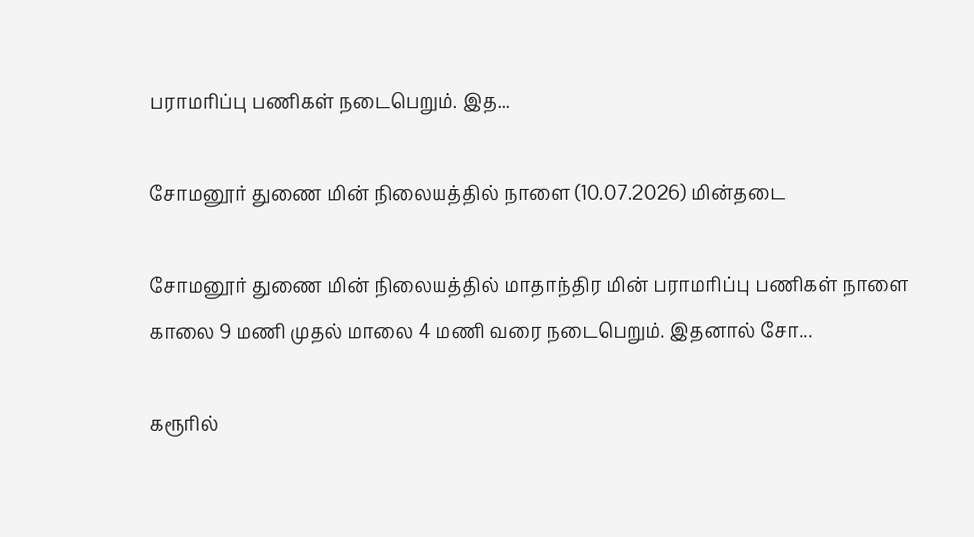பராமரிப்பு பணிகள் நடைபெறும். இத...

சோமனூர் துணை மின் நிலையத்தில் நாளை (10.07.2026) மின்தடை

சோமனூர் துணை மின் நிலையத்தில் மாதாந்திர மின் பராமரிப்பு பணிகள் நாளை காலை 9 மணி முதல் மாலை 4 மணி வரை நடைபெறும். இதனால் சோ...

கரூரில்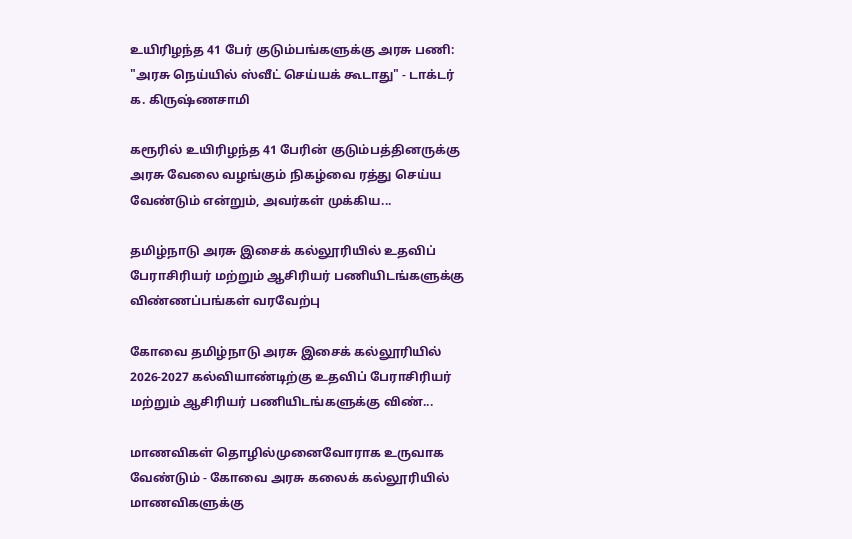உயிரிழந்த 41 பேர் குடும்பங்களுக்கு அரசு பணி: "அரசு நெய்யில் ஸ்வீட் செய்யக் கூடாது" - டாக்டர் க. கிருஷ்ணசாமி

கரூரில் உயிரிழந்த 41 பேரின் குடும்பத்தினருக்கு அரசு வேலை வழங்கும் நிகழ்வை ரத்து செய்ய வேண்டும் என்றும், அவர்கள் முக்கிய...

தமிழ்நாடு அரசு இசைக் கல்லூரியில் உதவிப் பேராசிரியர் மற்றும் ஆசிரியர் பணியிடங்களுக்கு விண்ணப்பங்கள் வரவேற்பு

கோவை தமிழ்நாடு அரசு இசைக் கல்லூரியில் 2026-2027 கல்வியாண்டிற்கு உதவிப் பேராசிரியர் மற்றும் ஆசிரியர் பணியிடங்களுக்கு விண்...

மாணவிகள் தொழில்முனைவோராக உருவாக வேண்டும் - கோவை அரசு கலைக் கல்லூரியில் மாணவிகளுக்கு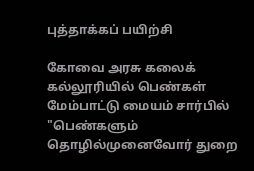புத்தாக்கப் பயிற்சி

கோவை அரசு கலைக் கல்லூரியில் பெண்கள் மேம்பாட்டு மையம் சார்பில் "பெண்களும் தொழில்முனைவோர் துறை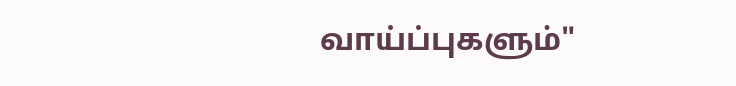வாய்ப்புகளும்"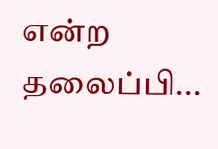என்ற தலைப்பி...